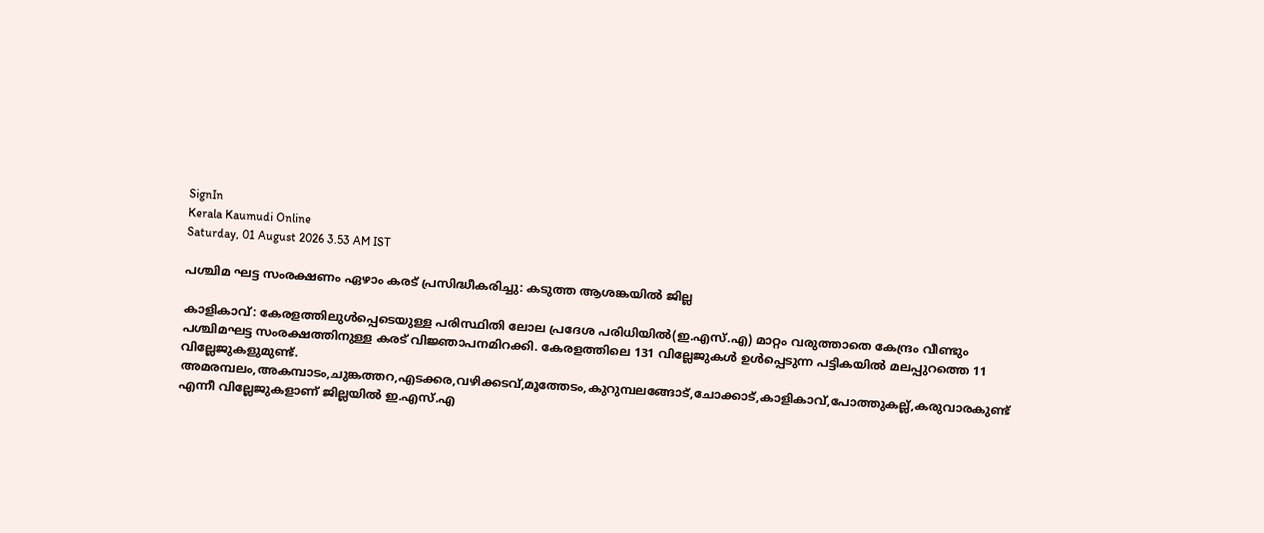SignIn
Kerala Kaumudi Online
Saturday, 01 August 2026 3.53 AM IST

പശ്ചിമ ഘട്ട സംരക്ഷണം ഏഴാം കരട് പ്രസിദ്ധീകരിച്ചു: കടുത്ത ആശങ്കയിൽ ജില്ല

കാളികാവ്: കേരളത്തിലുൾപ്പെടെയുള്ള പരിസ്ഥിതി ലോല പ്രദേശ പരിധിയിൽ(ഇ.എസ്.എ) മാറ്റം വരുത്താതെ കേന്ദ്രം വീണ്ടും പശ്ചിമഘട്ട സംരക്ഷത്തിനുള്ള കരട് വിജ്ഞാപനമിറക്കി. കേരളത്തിലെ 131 വില്ലേജുകൾ ഉൾപ്പെടുന്ന പട്ടികയിൽ മലപ്പുറത്തെ 11 വില്ലേജുകളുമുണ്ട്. അമരമ്പലം,അകമ്പാടം,ചുങ്കത്തറ,എടക്കര,വഴിക്കടവ്,മൂത്തേടം,കുറുമ്പലങ്ങോട്,ചോക്കാട്,കാളികാവ്,പോത്തുകല്ല്,കരുവാരകുണ്ട് എന്നീ വില്ലേജുകളാണ് ജില്ലയിൽ ഇ.എസ്.എ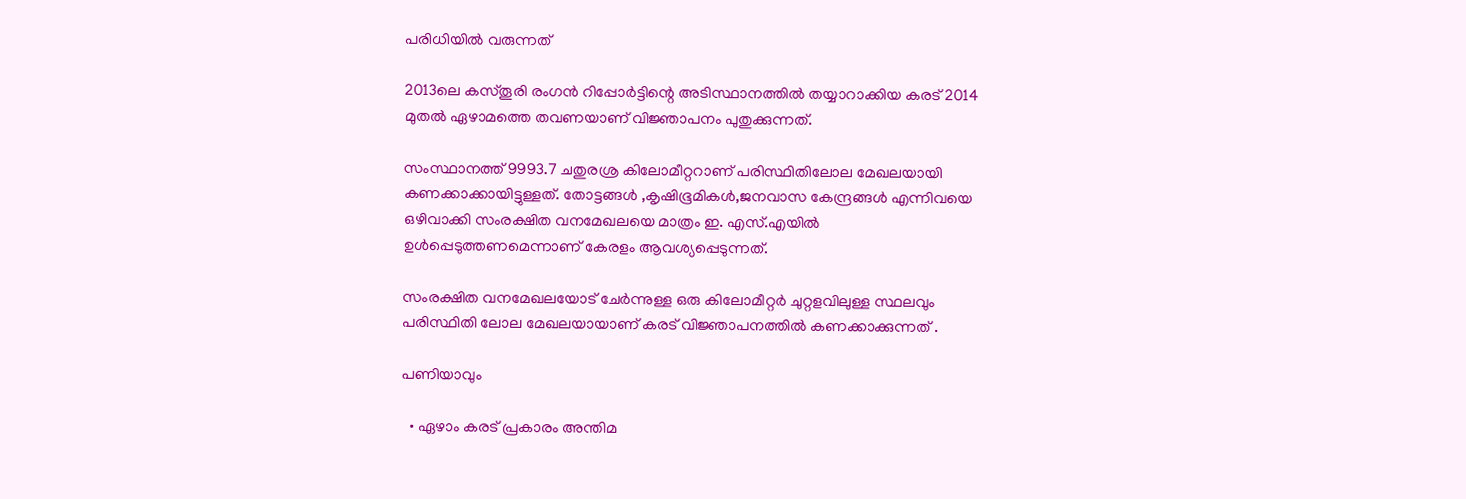പരിധിയിൽ വരുന്നത്

2013ലെ കസ്തൂരി രംഗൻ റിപ്പോർട്ടിന്റെ അടിസ്ഥാനത്തിൽ തയ്യാറാക്കിയ കരട് 2014 മുതൽ ഏഴാമത്തെ തവണയാണ് വിജ്ഞാപനം പുതുക്കുന്നത്.

സംസ്ഥാനത്ത് 9993.7 ചതുരശ്ര കിലോമീറ്ററാണ് പരിസ്ഥിതിലോല മേഖലയായി കണക്കാക്കായിട്ടുള്ളത്. തോട്ടങ്ങൾ ,കൃഷിഭൂമികൾ,ജനവാസ കേന്ദ്രങ്ങൾ എന്നിവയെ ഒഴിവാക്കി സംരക്ഷിത വനമേഖലയെ മാത്രം ഇ. എസ്.എയിൽ ഉൾപ്പെടുത്തണമെന്നാണ് കേരളം ആവശ്യപ്പെടുന്നത്.

സംരക്ഷിത വനമേഖലയോട് ചേർന്നുള്ള ഒരു കിലോമീറ്റർ ചുറ്റളവിലുള്ള സ്ഥലവും പരിസ്ഥിതി ലോല മേഖലയായാണ് കരട് വിജ്ഞാപനത്തിൽ കണക്കാക്കുന്നത് .

പണിയാവും

  • ഏഴാം കരട് പ്രകാരം അന്തിമ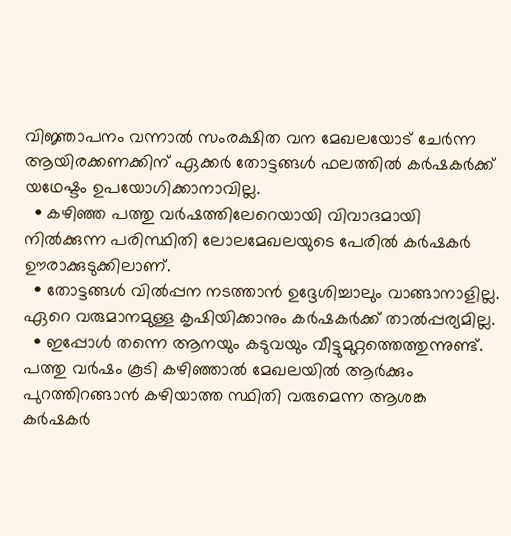വിജ്ഞാപനം വന്നാൽ സംരക്ഷിത വന മേഖലയോട് ചേർന്ന ആയിരക്കണക്കിന് ഏക്കർ തോട്ടങ്ങൾ ഫലത്തിൽ കർഷകർക്ക് യഥേഷ്ടം ഉപയോഗിക്കാനാവില്ല.
  • കഴിഞ്ഞ പത്തു വർഷത്തിലേറെയായി വിവാദമായി നിൽക്കുന്ന പരിസ്ഥിതി ലോലമേഖലയുടെ പേരിൽ കർഷകർ ഊരാക്കുടുക്കിലാണ്.
  • തോട്ടങ്ങൾ വിൽപ്പന നടത്താൻ ഉദ്ദേശിച്ചാലും വാങ്ങാനാളില്ല. ഏറെ വരുമാനമുള്ള കൃഷിയിക്കാനും കർഷകർക്ക് താൽപ്പര്യമില്ല.
  • ഇപ്പോൾ തന്നെ ആനയും കടുവയും വീട്ടുമുറ്റത്തെത്തുന്നുണ്ട്. പത്തു വർഷം കൂടി കഴിഞ്ഞാൽ മേഖലയിൽ ആർക്കും പുറത്തിറങ്ങാൻ കഴിയാത്ത സ്ഥിതി വരുമെന്ന ആശങ്ക കർഷകർ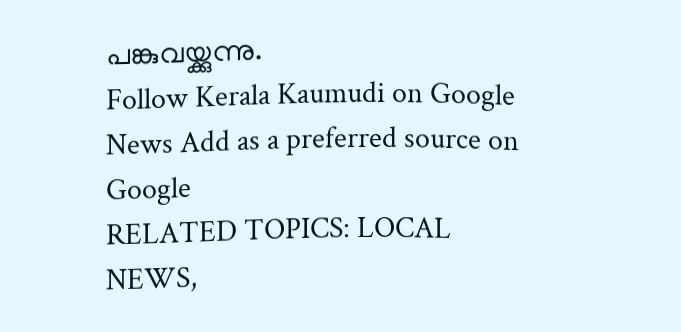പങ്കുവയ്ക്കുന്നു.
Follow Kerala Kaumudi on Google News Add as a preferred source on Google
RELATED TOPICS: LOCAL NEWS,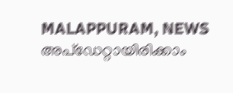MALAPPURAM, NEWS
അപ്ഡേറ്റായിരിക്കാം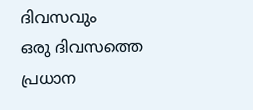ദിവസവും
ഒരു ദിവസത്തെ പ്രധാന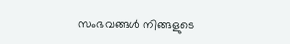സംഭവങ്ങൾ നിങ്ങളുടെ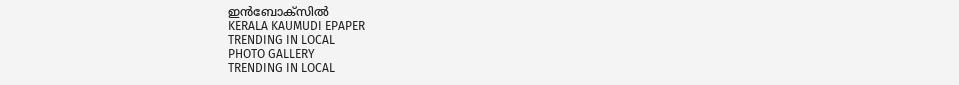ഇൻബോക്സിൽ
KERALA KAUMUDI EPAPER
TRENDING IN LOCAL
PHOTO GALLERY
TRENDING IN LOCAL